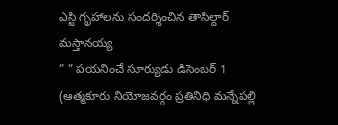ఎస్టి గృహాలను సందర్శించిన తాసిల్దార్ మస్తానయ్య
” ” పయనించే సూర్యుడు డిసెంబర్ 1 (ఆత్మకూరు నియోజవర్గం ప్రతినిధి మన్నేపల్లి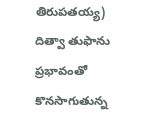తిరుపతయ్య)
దిత్వా తుఫాను ప్రభావంతో కొనసాగుతున్న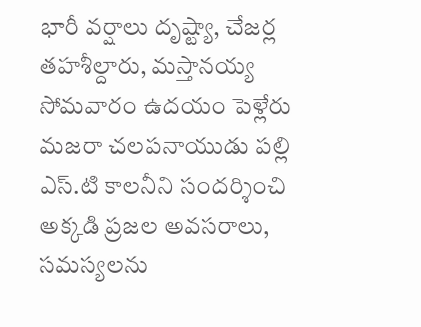భారీ వర్షాలు దృష్ట్యా, చేజర్ల తహశీల్దారు, మస్తానయ్య సోమవారం ఉదయం పెళ్లేరు మజరా చలపనాయుడు పల్లి ఎస్.టి కాలనీని సందర్శించి అక్కడి ప్రజల అవసరాలు, సమస్యలను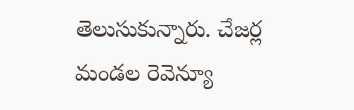తెలుసుకున్నారు. చేజర్ల మండల రెవెన్యూ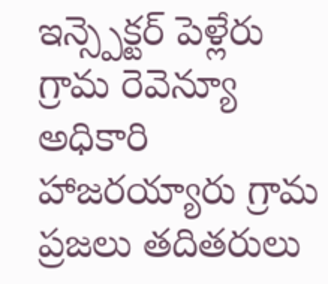ఇన్స్పెక్టర్ పెళ్లేరు గ్రామ రెవెన్యూ అధికారి హాజరయ్యారు గ్రామ ప్రజలు తదితరులు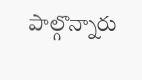పాల్గొన్నారు